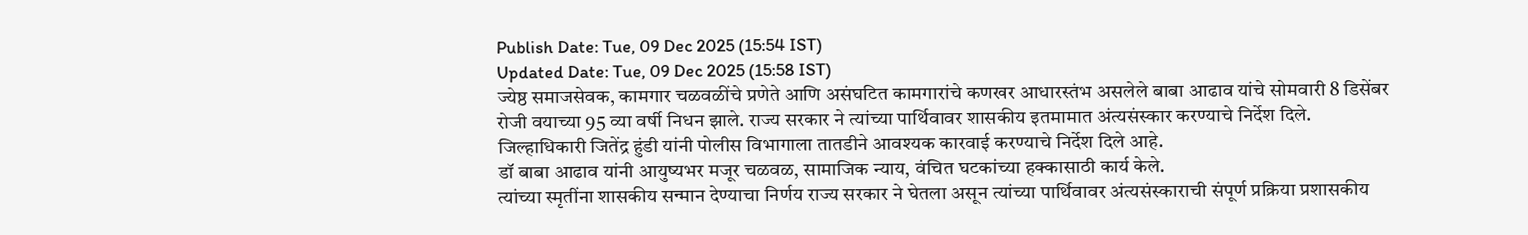Publish Date: Tue, 09 Dec 2025 (15:54 IST)
Updated Date: Tue, 09 Dec 2025 (15:58 IST)
ज्येष्ठ समाजसेवक, कामगार चळवळींचे प्रणेते आणि असंघटित कामगारांचे कणखर आधारस्तंभ असलेले बाबा आढाव यांचे सोमवारी 8 डिसेंबर रोजी वयाच्या 95 व्या वर्षी निधन झाले. राज्य सरकार ने त्यांच्या पार्थिवावर शासकीय इतमामात अंत्यसंस्कार करण्याचे निर्देश दिले.
जिल्हाधिकारी जितेंद्र हुंडी यांनी पोलीस विभागाला तातडीने आवश्यक कारवाई करण्याचे निर्देश दिले आहे.
डॉ बाबा आढाव यांनी आयुष्यभर मजूर चळवळ, सामाजिक न्याय, वंचित घटकांच्या हक्कासाठी कार्य केले.
त्यांच्या स्मृतींना शासकीय सन्मान देण्याचा निर्णय राज्य सरकार ने घेतला असून त्यांच्या पार्थिवावर अंत्यसंस्काराची संपूर्ण प्रक्रिया प्रशासकीय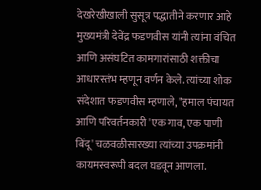देखरेखीखाली सुसूत्र पद्धातीने करणार आहे
मुख्यमंत्री देवेंद्र फडणवीस यांनी त्यांना वंचित आणि असंघटित कामगारांसाठी शक्तीचा आधारस्तंभ म्हणून वर्णन केले. त्यांच्या शोक संदेशात फडणवीस म्हणाले, "हमाल पंचायत आणि परिवर्तनकारी 'एक गाव, एक पाणी बिंदू' चळवळीसारख्या त्यांच्या उपक्रमांनी कायमस्वरूपी बदल घडवून आणला.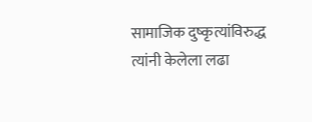सामाजिक दुष्कृत्यांविरुद्ध त्यांनी केलेला लढा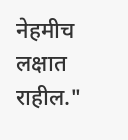नेहमीच लक्षात राहील."